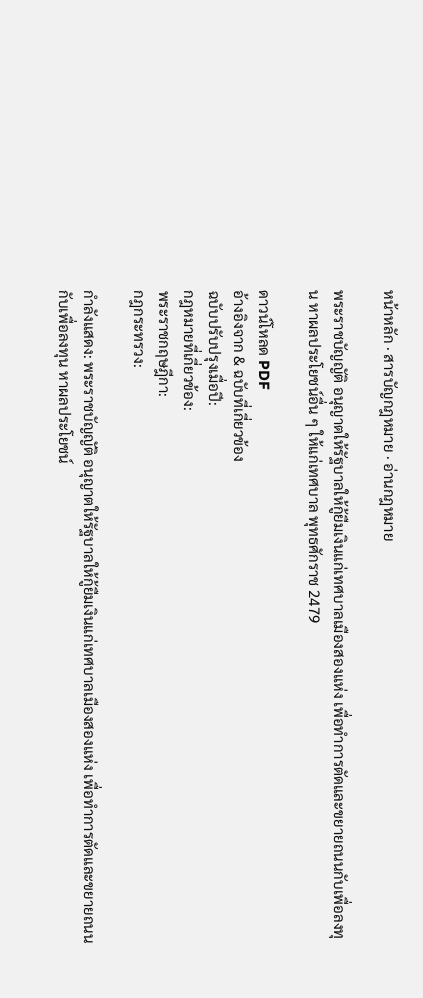หน้าหลัก · สารบัญกฎหมาย · อ่านกฎหมาย

พระราชบัญญัติ อนุญาตให้รัฐบาลให้กู้ยืมเงินแก่เทศบาลเมืองสองแห่ง เพื่อทำการตัดและขยายถนนกับเพื่อลงทุน หาผลประโยชน์อื่น ๆ ให้แก่เทศบาล พุทธศักราช 2479

ดาวน์โหลด PDF
อ้างอิงจาก & ฉบับที่เกี่ยวข้อง
ฉบับปรับปรุงเมื่อปี:
กฎหมายที่เกี่ยวข้อง:
พระราชกฤษฎีกา:
กฎกระทรวง:

กำลังแสดง: พระราชบัญญัติ อนุญาตให้รัฐบาลให้กู้ยืมเงินแก่เทศบาลเมืองสองแห่ง เพื่อทำการตัดและขยายถนนกับเพื่อลงทุน หาผลประโยชน์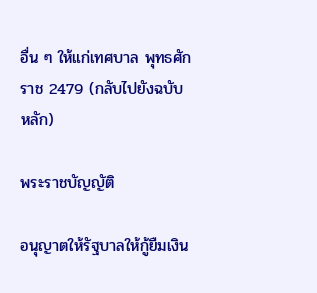อื่น ๆ ให้แก่เทศบาล พุทธศักราช 2479 (กลับไปยังฉบับหลัก)

พระราชบัญญัติ

อนุญาตให้รัฐบาลให้กู้ยืมเงิน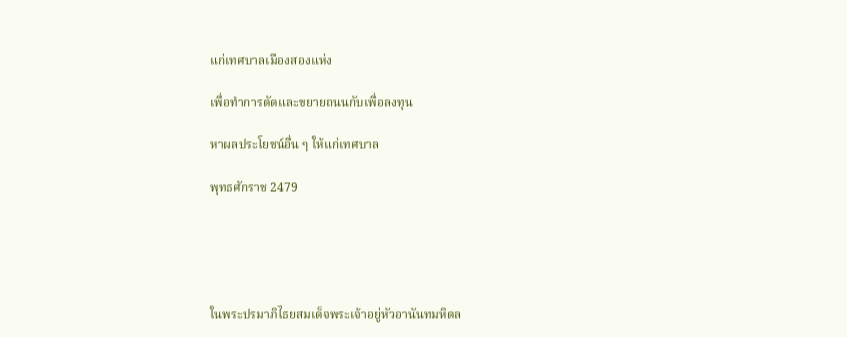แก่เทศบาลเมืองสองแห่ง

เพื่อทำการตัดและขยายถนนกับเพื่อลงทุน

หาผลประโยชน์อื่น ๆ ให้แก่เทศบาล

พุทธศักราช 2479





ในพระปรมาภิไธยสมเด็จพระเจ้าอยู่หัวอานันทมหิดล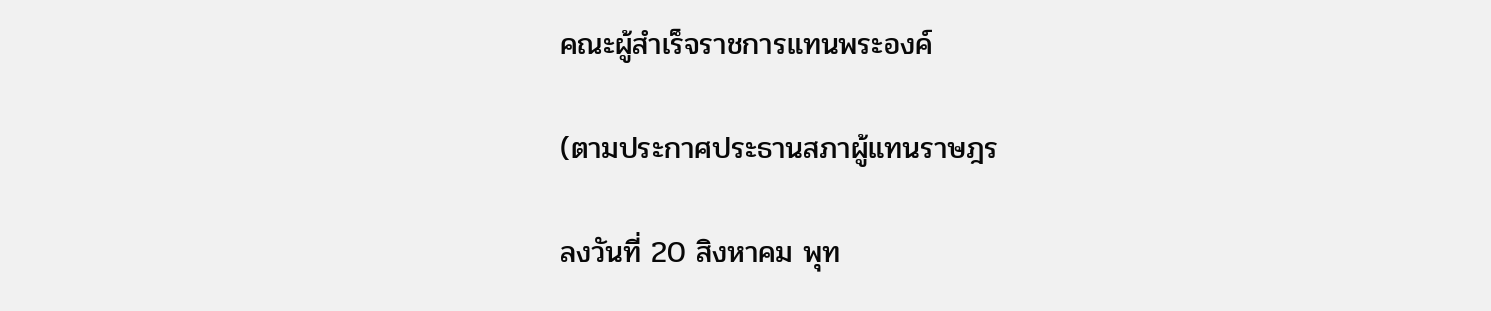คณะผู้สำเร็จราชการแทนพระองค์

(ตามประกาศประธานสภาผู้แทนราษฎร

ลงวันที่ 20 สิงหาคม พุท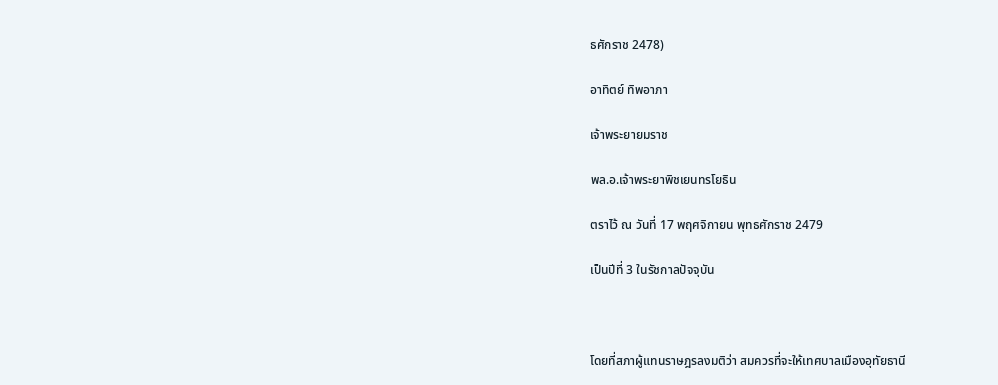ธศักราช 2478)

อาทิตย์ ทิพอาภา

เจ้าพระยายมราช

พล.อ.เจ้าพระยาพิชเยนทรโยธิน

ตราไว้ ณ วันที่ 17 พฤศจิกายน พุทธศักราช 2479

เป็นปีที่ 3 ในรัชกาลปัจจุบัน



โดยที่สภาผู้แทนราษฎรลงมติว่า สมควรที่จะให้เทศบาลเมืองอุทัยธานี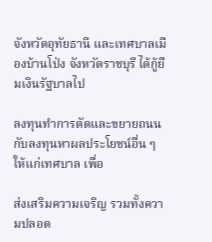จังหวัดอุทัยธานี และเทศบาลเมืองบ้านโป่ง จังหวัดราชบุรี ได้กู้ยืมเงินรัฐบาลไป

ลงทุนทำการตัดและขยายถนน กับลงทุนหาผลประโยชน์อื่น ๆ ให้แก่เทศบาล เพื่อ

ส่งเสริมความเจริญ รวมทั้งความปลอด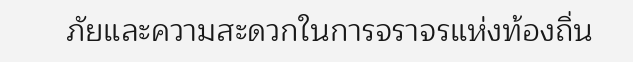ภัยและความสะดวกในการจราจรแห่งท้องถิ่น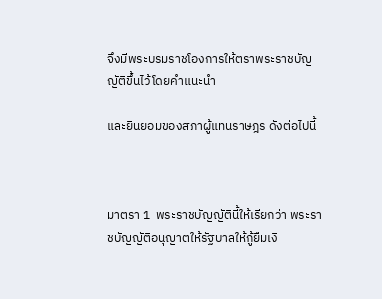จึงมีพระบรมราชโองการให้ตราพระราชบัญญัติขึ้นไว้โดยคำแนะนำ

และยินยอมของสภาผู้แทนราษฎร ดังต่อไปนี้



มาตรา 1  พระราชบัญญัตินี้ให้เรียกว่า พระราชบัญญัติอนุญาตให้รัฐบาลให้กู้ยืมเงิ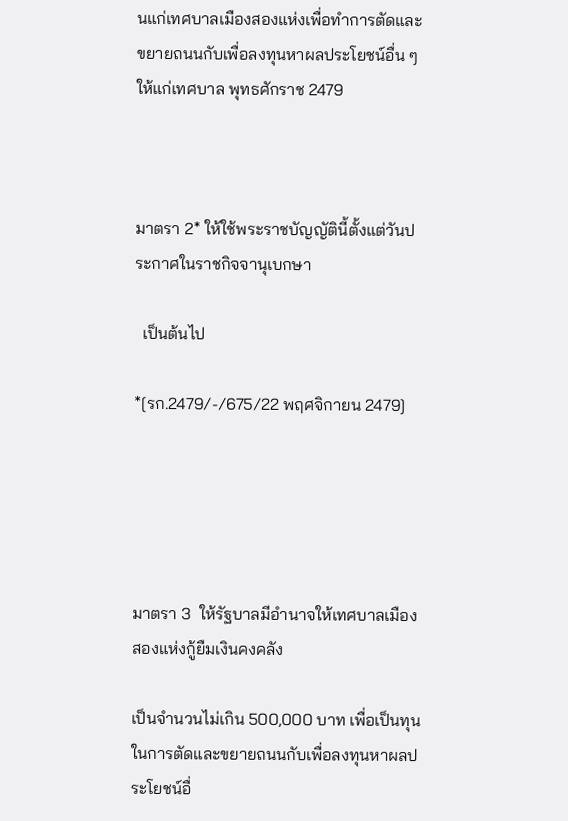นแก่เทศบาลเมืองสองแห่งเพื่อทำการตัดและขยายถนนกับเพื่อลงทุนหาผลประโยชน์อื่น ๆ ให้แก่เทศบาล พุทธศักราช 2479



มาตรา 2* ให้ใช้พระราชบัญญัตินี้ตั้งแต่วันประกาศในราชกิจจานุเบกษา

  เป็นต้นไป

*[รก.2479/-/675/22 พฤศจิกายน 2479]





มาตรา 3  ให้รัฐบาลมีอำนาจให้เทศบาลเมืองสองแห่งกู้ยืมเงินคงคลัง

เป็นจำนวนไม่เกิน 500,000 บาท เพื่อเป็นทุนในการตัดและขยายถนนกับเพื่อลงทุนหาผลประโยชน์อื่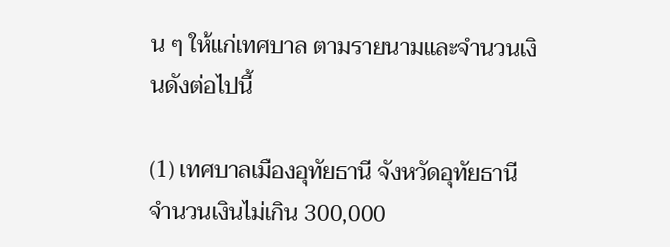น ๆ ให้แก่เทศบาล ตามรายนามและจำนวนเงินดังต่อไปนี้

(1) เทศบาลเมืองอุทัยธานี จังหวัดอุทัยธานี จำนวนเงินไม่เกิน 300,000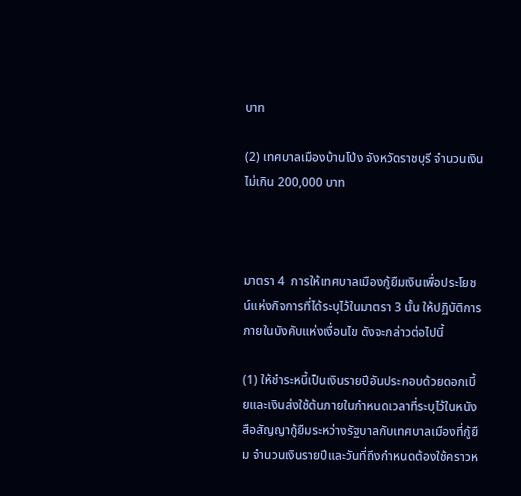บาท

(2) เทศบาลเมืองบ้านโป่ง จังหวัดราชบุรี จำนวนเงินไม่เกิน 200,000 บาท



มาตรา 4  การให้เทศบาลเมืองกู้ยืมเงินเพื่อประโยชน์แห่งกิจการที่ได้ระบุไว้ในมาตรา 3 นั้น ให้ปฏิบัติการภายในบังคับแห่งเงื่อนไข ดังจะกล่าวต่อไปนี้

(1) ให้ชำระหนี้เป็นเงินรายปีอันประกอบด้วยดอกเบี้ยและเงินส่งใช้ต้นภายในกำหนดเวลาที่ระบุไว้ในหนังสือสัญญากู้ยืมระหว่างรัฐบาลกับเทศบาลเมืองที่กู้ยืม จำนวนเงินรายปีและวันที่ถึงกำหนดต้องใช้คราวห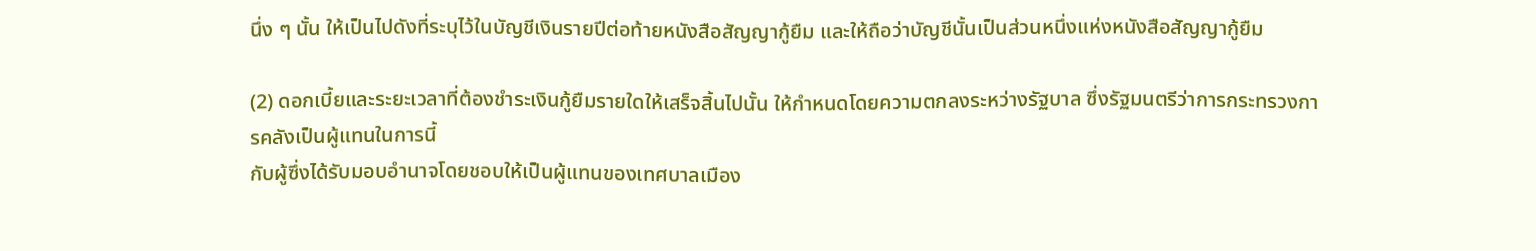นึ่ง ๆ นั้น ให้เป็นไปดังที่ระบุไว้ในบัญชีเงินรายปีต่อท้ายหนังสือสัญญากู้ยืม และให้ถือว่าบัญชีนั้นเป็นส่วนหนึ่งแห่งหนังสือสัญญากู้ยืม

(2) ดอกเบี้ยและระยะเวลาที่ต้องชำระเงินกู้ยืมรายใดให้เสร็จสิ้นไปนั้น ให้กำหนดโดยความตกลงระหว่างรัฐบาล ซึ่งรัฐมนตรีว่าการกระทรวงการคลังเป็นผู้แทนในการนี้
กับผู้ซึ่งได้รับมอบอำนาจโดยชอบให้เป็นผู้แทนของเทศบาลเมือง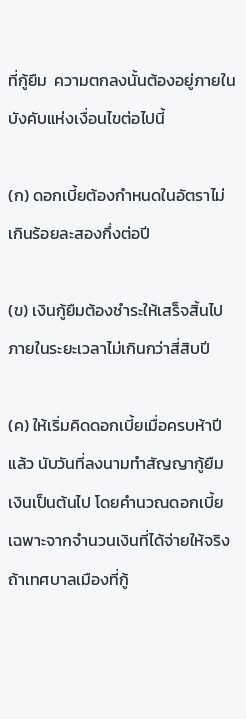ที่กู้ยืม  ความตกลงนั้นต้องอยู่ภายในบังคับแห่งเงื่อนไขต่อไปนี้

(ก) ดอกเบี้ยต้องกำหนดในอัตราไม่เกินร้อยละสองกึ่งต่อปี

(ข) เงินกู้ยืมต้องชำระให้เสร็จสิ้นไปภายในระยะเวลาไม่เกินกว่าสี่สิบปี

(ค) ให้เริ่มคิดดอกเบี้ยเมื่อครบห้าปีแล้ว นับวันที่ลงนามทำสัญญากู้ยืมเงินเป็นต้นไป โดยคำนวณดอกเบี้ยเฉพาะจากจำนวนเงินที่ได้จ่ายให้จริง ถ้าเทศบาลเมืองที่กู้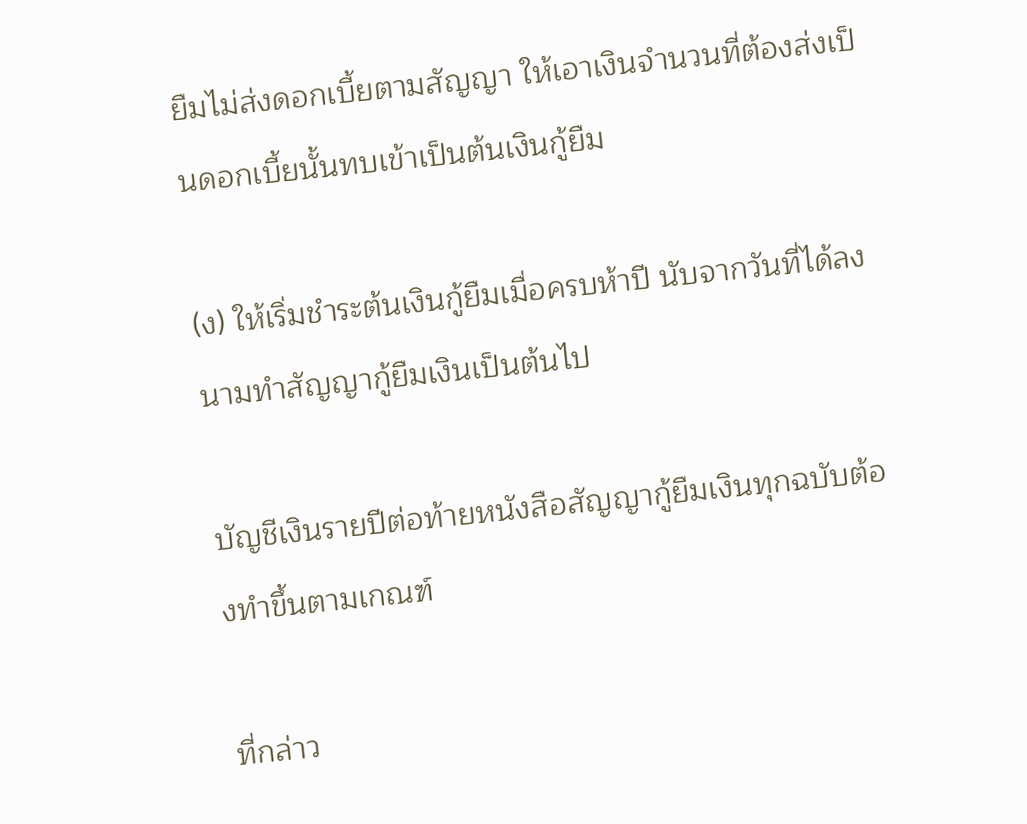ยืมไม่ส่งดอกเบี้ยตามสัญญา ให้เอาเงินจำนวนที่ต้องส่งเป็นดอกเบี้ยนั้นทบเข้าเป็นต้นเงินกู้ยืม

(ง) ให้เริ่มชำระต้นเงินกู้ยืมเมื่อครบห้าปี นับจากวันที่ได้ลงนามทำสัญญากู้ยืมเงินเป็นต้นไป

บัญชีเงินรายปีต่อท้ายหนังสือสัญญากู้ยืมเงินทุกฉบับต้องทำขึ้นตามเกณฑ์

ที่กล่าว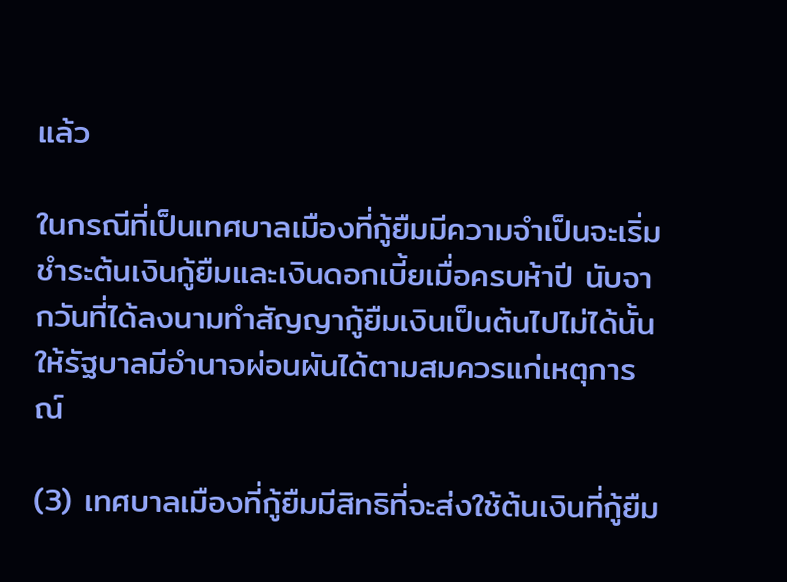แล้ว

ในกรณีที่เป็นเทศบาลเมืองที่กู้ยืมมีความจำเป็นจะเริ่มชำระต้นเงินกู้ยืมและเงินดอกเบี้ยเมื่อครบห้าปี นับจากวันที่ได้ลงนามทำสัญญากู้ยืมเงินเป็นต้นไปไม่ได้นั้น ให้รัฐบาลมีอำนาจผ่อนผันได้ตามสมควรแก่เหตุการณ์

(3) เทศบาลเมืองที่กู้ยืมมีสิทธิที่จะส่งใช้ต้นเงินที่กู้ยืม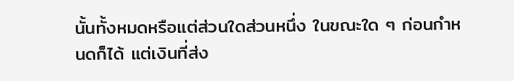นั้นทั้งหมดหรือแต่ส่วนใดส่วนหนึ่ง ในขณะใด ๆ ก่อนกำหนดก็ได้ แต่เงินที่ส่ง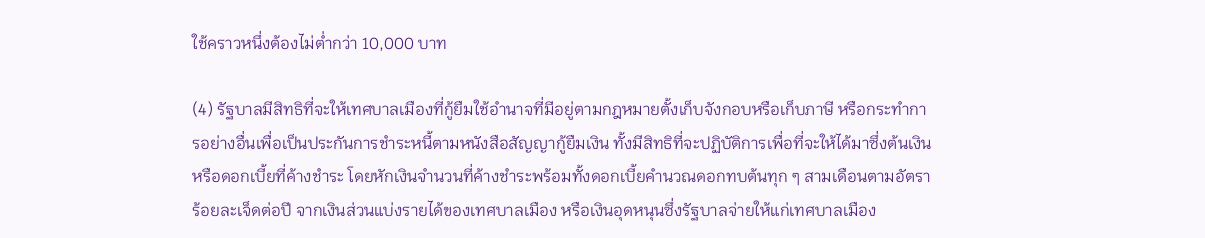ใช้คราวหนึ่งต้องไม่ต่ำกว่า 10,000 บาท

(4) รัฐบาลมีสิทธิที่จะให้เทศบาลเมืองที่กู้ยืมใช้อำนาจที่มีอยู่ตามกฎหมายตั้งเก็บจังกอบหรือเก็บภาษี หรือกระทำการอย่างอื่นเพื่อเป็นประกันการชำระหนี้ตามหนังสือสัญญากู้ยืมเงิน ทั้งมีสิทธิที่จะปฏิบัติการเพื่อที่จะให้ได้มาซึ่งต้นเงินหรือดอกเบี้ยที่ค้างชำระ โดยหักเงินจำนวนที่ค้างชำระพร้อมทั้งดอกเบี้ยคำนวณดอกทบต้นทุก ๆ สามเดือนตามอัตราร้อยละเจ็ดต่อปี จากเงินส่วนแบ่งรายได้ของเทศบาลเมือง หรือเงินอุดหนุนซึ่งรัฐบาลจ่ายให้แก่เทศบาลเมือง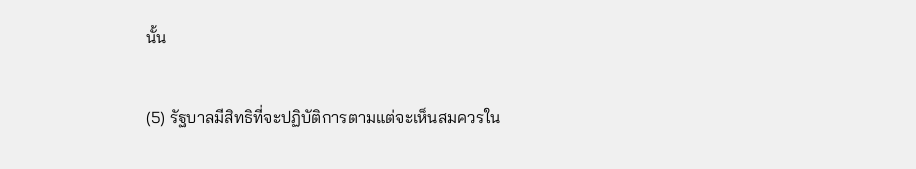นั้น

(5) รัฐบาลมีสิทธิที่จะปฏิบัติการตามแต่จะเห็นสมควรใน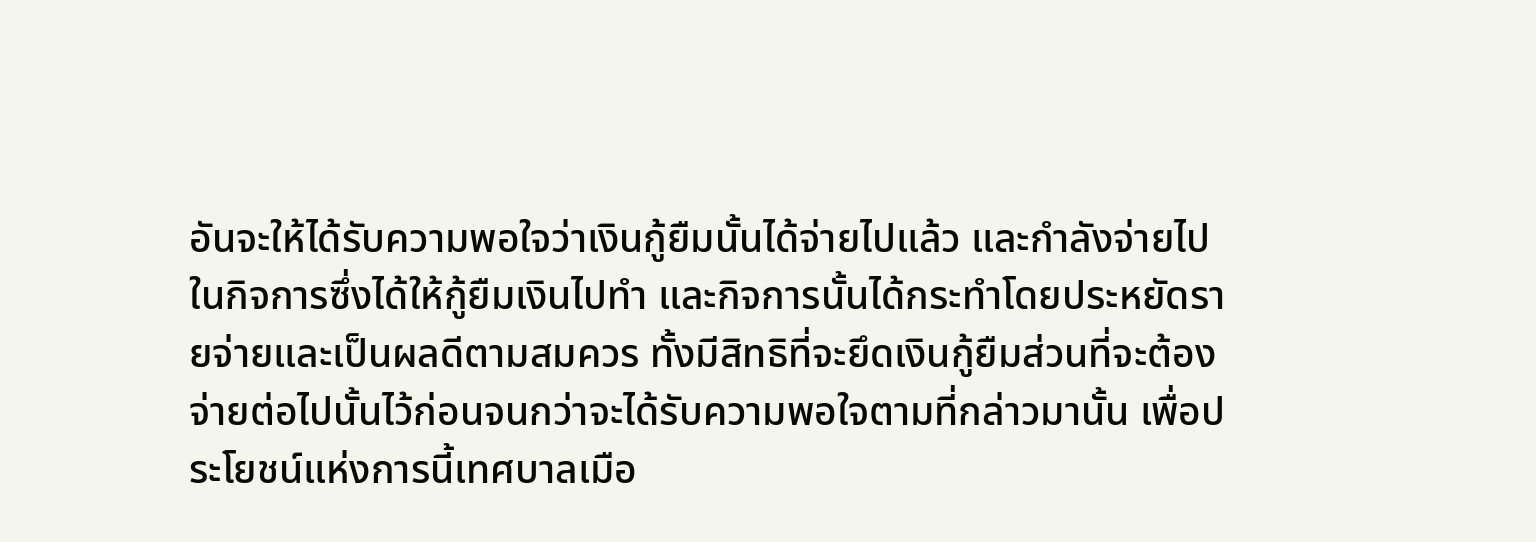อันจะให้ได้รับความพอใจว่าเงินกู้ยืมนั้นได้จ่ายไปแล้ว และกำลังจ่ายไปในกิจการซึ่งได้ให้กู้ยืมเงินไปทำ และกิจการนั้นได้กระทำโดยประหยัดรายจ่ายและเป็นผลดีตามสมควร ทั้งมีสิทธิที่จะยึดเงินกู้ยืมส่วนที่จะต้องจ่ายต่อไปนั้นไว้ก่อนจนกว่าจะได้รับความพอใจตามที่กล่าวมานั้น เพื่อประโยชน์แห่งการนี้เทศบาลเมือ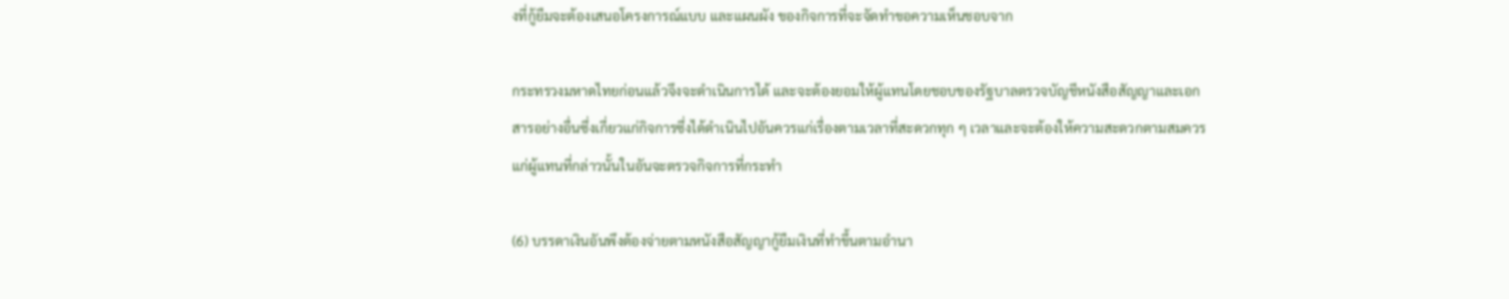งที่กู้ยืมจะต้องเสนอโครงการณ์แบบ และแผนผัง ของกิจการที่จะจัดทำขอความเห็นชอบจาก

กระทรวงมหาดไทยก่อนแล้วจึงจะดำเนินการได้ และจะต้องยอมให้ผู้แทนโดยชอบของรัฐบาลตรวจบัญชีหนังสือสัญญาและเอกสารอย่างอื่นซึ่งเกี่ยวแก่กิจการซึ่งได้ดำเนินไปอันควรแก่เรื่องตามเวลาที่สะดวกทุก ๆ เวลาและจะต้องให้ความสะดวกตามสมควรแก่ผู้แทนที่กล่าวนั้นในอันจะตรวจกิจการที่กระทำ

(6) บรรดาเงินอันพึงต้องจ่ายตามหนังสือสัญญากู้ยืมเงินที่ทำขึ้นตามอำนา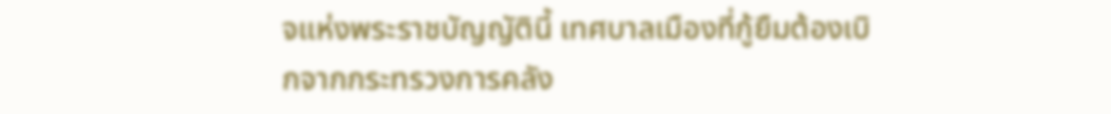จแห่งพระราชบัญญัตินี้ เทศบาลเมืองที่กู้ยืมต้องเบิกจากกระทรวงการคลัง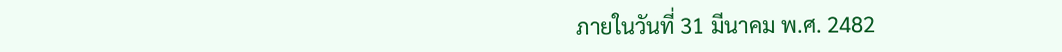ภายในวันที่ 31 มีนาคม พ.ศ. 2482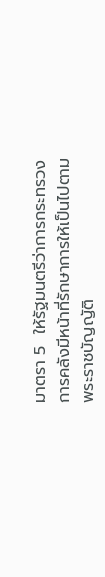มาตรา 5  ให้รัฐมนตรีว่าการกระทรวงการคลังมีหน้าที่รักษาการให้เป็นไปตามพระราชบัญญัติ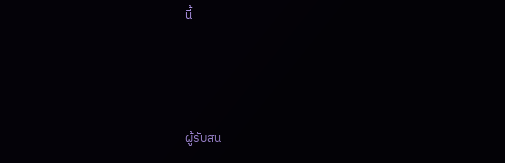นี้



ผู้รับสน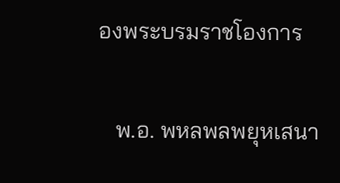องพระบรมราชโองการ

   พ.อ. พหลพลพยุหเสนา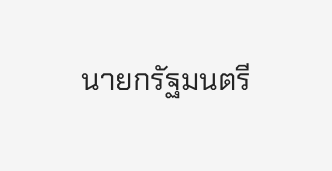นายกรัฐมนตรี